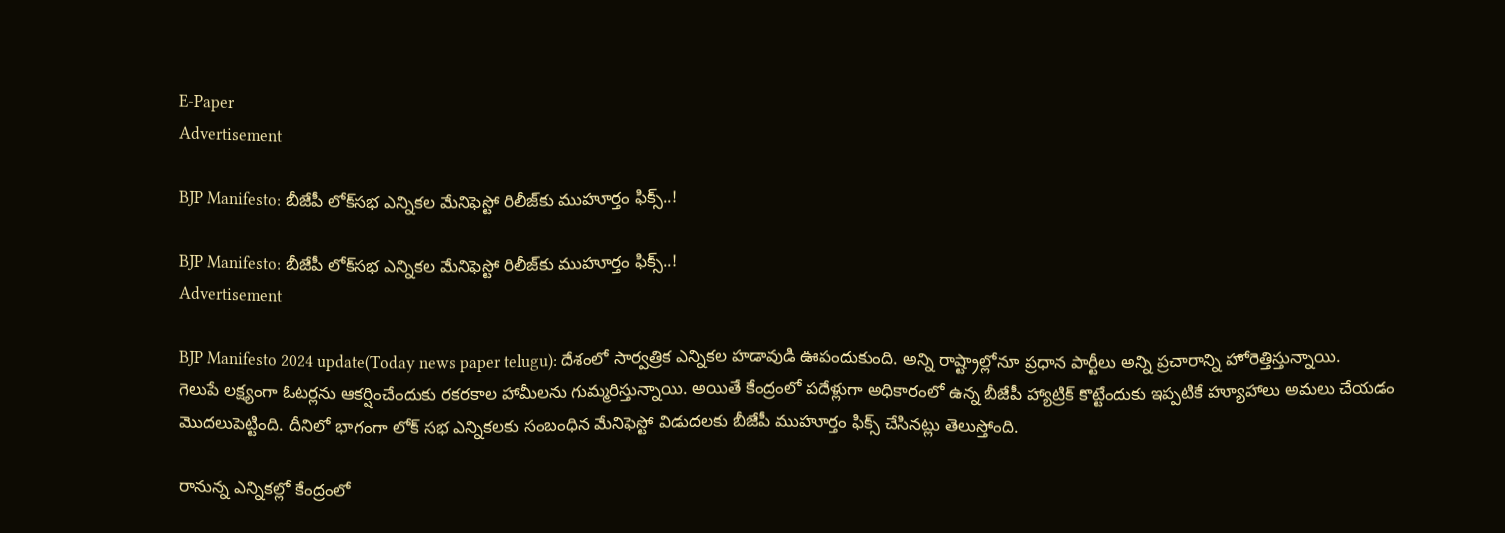E-Paper
Advertisement

BJP Manifesto: బీజేపీ లోక్‌సభ ఎన్నికల మేనిఫెస్టో రిలీజ్‌కు ముహూర్తం ఫిక్స్..!

BJP Manifesto: బీజేపీ లోక్‌సభ ఎన్నికల మేనిఫెస్టో రిలీజ్‌కు ముహూర్తం ఫిక్స్..!
Advertisement

BJP Manifesto 2024 update(Today news paper telugu): దేశంలో సార్వత్రిక ఎన్నికల హడావుడి ఊపందుకుంది. అన్ని రాష్ట్రాల్లోనూ ప్రధాన పార్టీలు అన్ని ప్రచారాన్ని హోరెత్తిస్తున్నాయి. గెలుపే లక్ష్యంగా ఓటర్లను ఆకర్షించేందుకు రకరకాల హామీలను గుమ్మరిస్తున్నాయి. అయితే కేంద్రంలో పదేళ్లుగా అధికారంలో ఉన్న బీజేపీ హ్యాట్రిక్ కొట్టేందుకు ఇప్పటికే హ్యూహాలు అమలు చేయడం మొదలుపెట్టింది. దీనిలో భాగంగా లోక్ సభ ఎన్నికలకు సంబంధిన మేనిఫెస్టో విడుదలకు బీజేపీ ముహూర్తం ఫిక్స్ చేసినట్లు తెలుస్తోంది.

రానున్న ఎన్నికల్లో కేంద్రంలో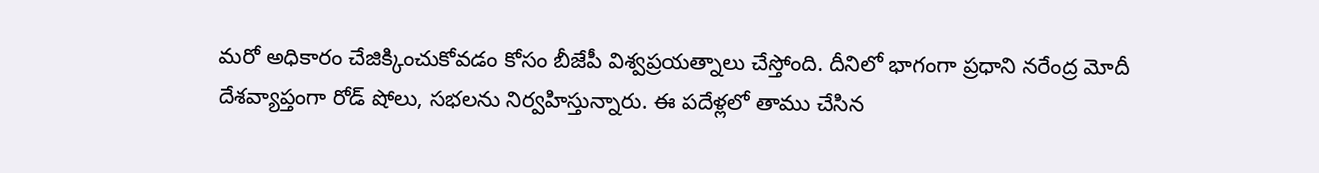మరో అధికారం చేజిక్కించుకోవడం కోసం బీజేపీ విశ్వప్రయత్నాలు చేస్తోంది. దీనిలో భాగంగా ప్రధాని నరేంద్ర మోదీ దేశవ్యాప్తంగా రోడ్ షోలు, సభలను నిర్వహిస్తున్నారు. ఈ పదేళ్లలో తాము చేసిన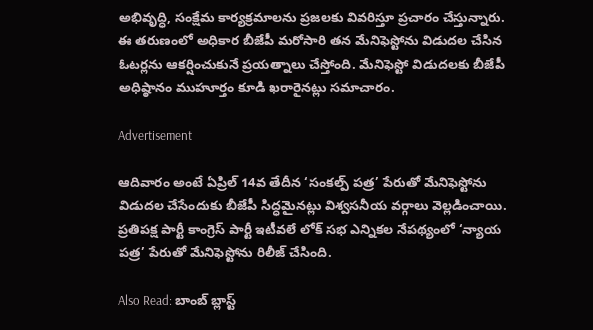అభివృద్ధి, సంక్షేమ కార్యక్రమాలను ప్రజలకు వివరిస్తూ ప్రచారం చేస్తున్నారు. ఈ తరుణంలో అధికార బీజేపీ మరోసారి తన మేనిఫెస్టోను విడుదల చేసిన ఓటర్లను ఆకర్షించుకునే ప్రయత్నాలు చేస్తోంది. మేనిఫెస్టో విడుదలకు బీజేపీ అధిష్ఠానం ముహూర్తం కూడి ఖరారైనట్లు సమాచారం.

Advertisement

ఆదివారం అంటే ఏప్రిల్ 14వ తేదీన ‘సంకల్ప్ పత్ర’ పేరుతో మేనిఫెస్టోను విడుదల చేసేందుకు బీజేపీ సిద్ధమైనట్లు విశ్వసనీయ వర్గాలు వెల్లడించాయి. ప్రతిపక్ష పార్టీ కాంగ్రెస్ పార్టీ ఇటీవలే లోక్ సభ ఎన్నికల నేపథ్యంలో ‘న్యాయ పత్ర’ పేరుతో మేనిఫెస్టోను రిలీజ్ చేసింది.

Also Read: బాంబ్ బ్లాస్ట్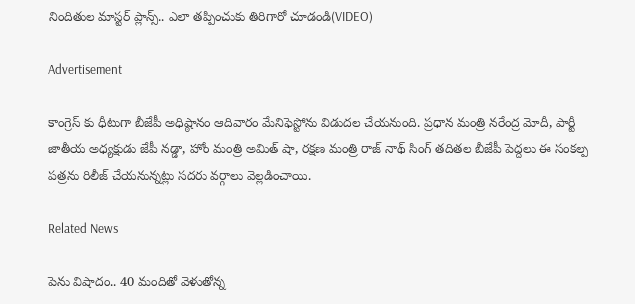నిందితుల మాస్టర్ ప్లాన్స్.. ఎలా తప్పించుకు తిరిగారో చూడండి(VIDEO)

Advertisement

కాంగ్రెస్ కు ధీటుగా బీజేపీ అధిష్ఠానం ఆదివారం మేనిఫెస్టోను విడుదల చేయనుంది. ప్రధాన మంత్రి నరేంద్ర మోదీ, పార్టీ జాతీయ అధ్యక్షుడు జేపీ నడ్డా, హోం మంత్రి అమిత్ షా, రక్షణ మంత్రి రాజ్ నాథ్ సింగ్ తదితల బీజేపీ పెద్దలు ఈ సంకల్ప పత్రను రిలీజ్ చేయనున్నట్లు సదరు వర్గాలు వెల్లడించాయి.

Related News

పెను విషాదం.. 40 మందితో వెళుతోన్న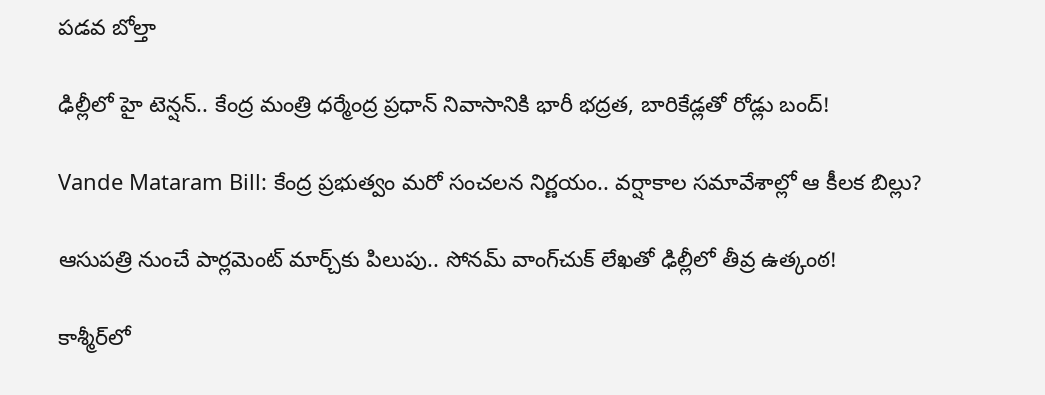ప‌డ‌వ బోల్తా

ఢిల్లీలో హై టెన్షన్.. కేంద్ర మంత్రి ధర్మేంద్ర ప్రధాన్ నివాసానికి భారీ భద్రత, బారికేడ్లతో రోడ్లు బంద్!

Vande Mataram Bill: కేంద్ర ప్రభుత్వం మరో సంచలన నిర్ణయం.. వర్షాకాల సమావేశాల్లో ఆ కీలక బిల్లు?

ఆసుపత్రి నుంచే పార్లమెంట్ మార్చ్‌కు పిలుపు.. సోనమ్ వాంగ్‌చుక్ లేఖతో ఢిల్లీలో తీవ్ర ఉత్కంఠ!

కాశ్మీర్‌లో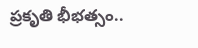ప్రకృతి భీభత్సం..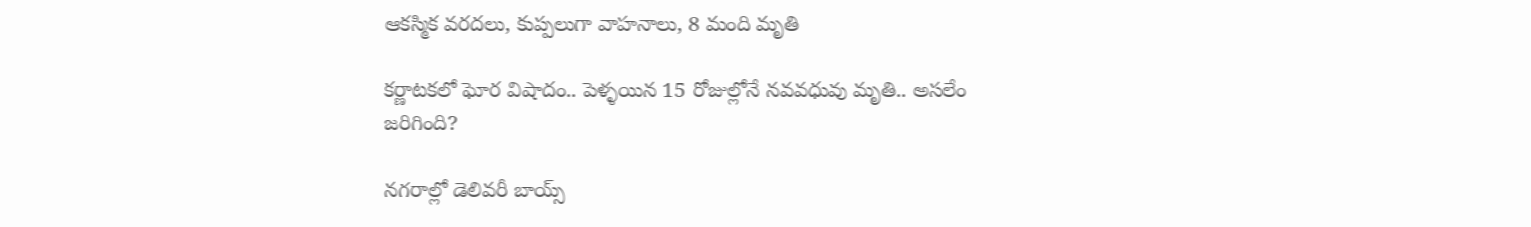ఆకస్మిక వరదలు, కుప్పలుగా వాహనాలు, 8 మంది మృతి

కర్ణాటకలో ఘోర విషాదం.. పెళ్ళయిన 15 రోజుల్లోనే నవవధువు మృతి.. అసలేం జరిగింది?

నగరాల్లో డెలివరీ బాయ్స్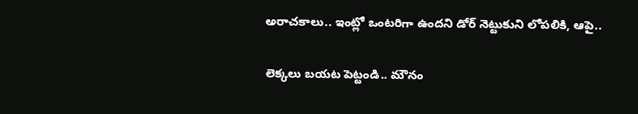అరాచకాలు.. ఇంట్లో ఒంటరిగా ఉందని డోర్ నెట్టుకుని లోపలికి, ఆపై..

లెక్కలు బయట పెట్టండి.. మౌనం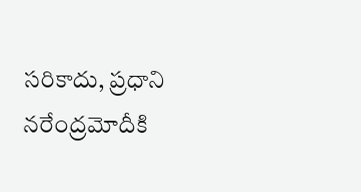సరికాదు, ప్రధాని నరేంద్రమోదీకి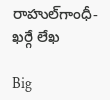రాహుల్‌‌గాంధీ-ఖర్గే లేఖ

Big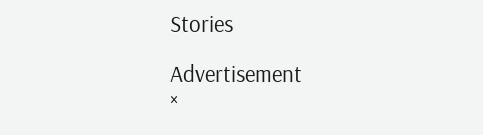Stories

Advertisement
×